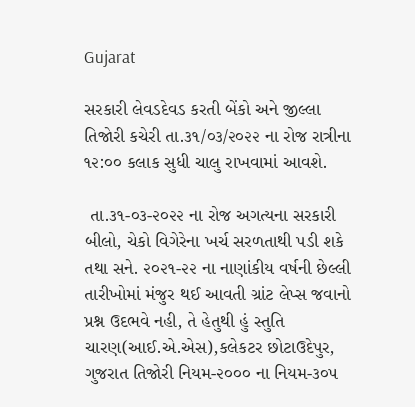Gujarat

સરકારી લેવડદેવડ કરતી બેંકો અને જીલ્લા તિજોરી કચેરી તા.૩૧/૦૩/૨૦૨૨ ના રોજ રાત્રીના ૧૨:૦૦ કલાક સુધી ચાલુ રાખવામાં આવશે.

 તા.૩૧-૦૩-૨૦૨૨ ના રોજ અગત્યના સરકારી બીલો, ચેકો વિગેરેના ખર્ચ સરળતાથી પડી શકે તથા સને. ૨૦૨૧-૨૨ ના નાણાંકીય વર્ષની છેલ્લી તારીખોમાં મંજુર થઈ આવતી ગ્રાંટ લેપ્સ જવાનો પ્રશ્ન ઉદભવે નહી, તે હેતુથી હું સ્તુતિ ચારણ(આઈ.એ.એસ),કલેકટર છોટાઉદેપુર, ગુજરાત તિજોરી નિયમ-૨૦૦૦ ના નિયમ-૩૦૫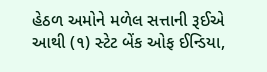હેઠળ અમોને મળેલ સત્તાની રૂઈએ આથી (૧) સ્ટેટ બેંક ઓફ ઈન્ડિયા,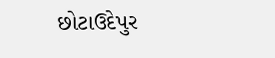છોટાઉદેપુર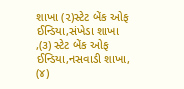શાખા (૨)સ્ટેટ બેંક ઓફ ઈન્ડિયા,સંખેડા શાખા ,(૩) સ્ટેટ બેંક ઓફ ઈન્ડિયા,નસવાડી શાખા, (૪)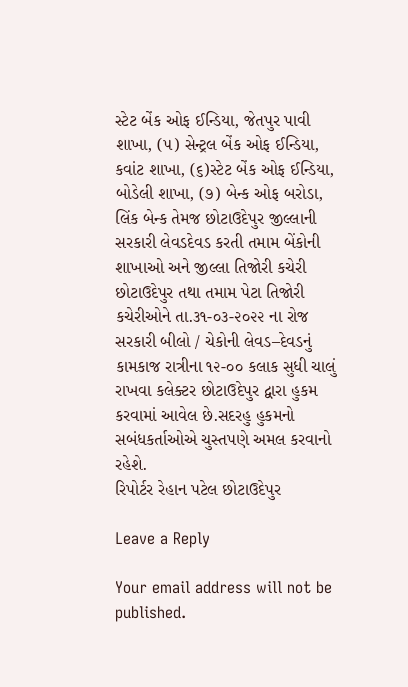સ્ટેટ બેંક ઓફ ઈન્ડિયા, જેતપુર પાવી શાખા, (૫) સેન્ટ્રલ બેંક ઓફ ઈન્ડિયા, કવાંટ શાખા, (૬)સ્ટેટ બેંક ઓફ ઈન્ડિયા, બોડેલી શાખા, (૭) બેન્ક ઓફ બરોડા, લિંક બેન્ક તેમજ છોટાઉદેપુર જીલ્લાની સરકારી લેવડદેવડ કરતી તમામ બેંકોની શાખાઓ અને જીલ્લા તિજોરી કચેરી છોટાઉદેપુર તથા તમામ પેટા તિજોરી કચેરીઓને તા.૩૧-૦૩-૨૦૨૨ ના રોજ સરકારી બીલો / ચેકોની લેવડ–દેવડનું કામકાજ રાત્રીના ૧૨-૦૦ કલાક સુધી ચાલું રાખવા કલેક્ટર છોટાઉદેપુર દ્વારા હુકમ કરવામાં આવેલ છે.સદરહુ હુકમનો સબંધકર્તાઓએ ચુસ્તપણે અમલ કરવાનો રહેશે.
રિપોર્ટર રેહાન પટેલ છોટાઉદેપુર

Leave a Reply

Your email address will not be published.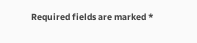Required fields are marked *